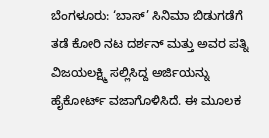ಬೆಂಗಳೂರು: ‘ಬಾಸ್’ ಸಿನಿಮಾ ಬಿಡುಗಡೆಗೆ ತಡೆ ಕೋರಿ ನಟ ದರ್ಶನ್ ಮತ್ತು ಅವರ ಪತ್ನಿ ವಿಜಯಲಕ್ಷ್ಮಿ ಸಲ್ಲಿಸಿದ್ದ ಅರ್ಜಿಯನ್ನು ಹೈಕೋರ್ಟ್ ವಜಾಗೊಳಿಸಿದೆ. ಈ ಮೂಲಕ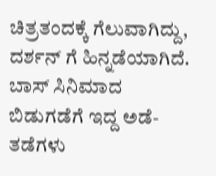ಚಿತ್ರತಂದಕ್ಕೆ ಗೆಲುವಾಗಿದ್ದು, ದರ್ಶನ್ ಗೆ ಹಿನ್ನಡೆಯಾಗಿದೆ.
ಬಾಸ್ ಸಿನಿಮಾದ ಬಿಡುಗಡೆಗೆ ಇದ್ದ ಅಡೆ-ತಡೆಗಳು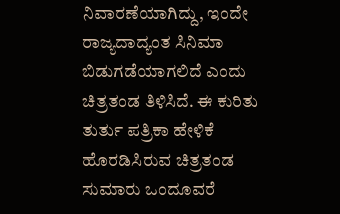ನಿವಾರಣೆಯಾಗಿದ್ದು, ಇಂದೇ ರಾಜ್ಯದಾದ್ಯಂತ ಸಿನಿಮಾ ಬಿಡುಗಡೆಯಾಗಲಿದೆ ಎಂದು ಚಿತ್ರತಂಡ ತಿಳಿಸಿದೆ. ಈ ಕುರಿತು ತುರ್ತು ಪತ್ರಿಕಾ ಹೇಳಿಕೆ ಹೊರಡಿಸಿರುವ ಚಿತ್ರತಂಡ ಸುಮಾರು ಒಂದೂವರೆ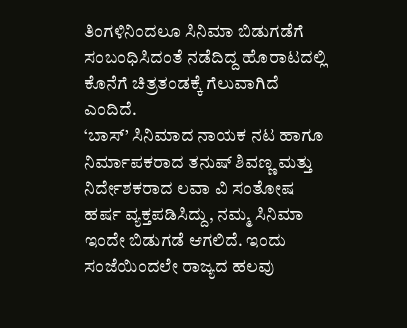ತಿಂಗಳಿನಿಂದಲೂ ಸಿನಿಮಾ ಬಿಡುಗಡೆಗೆ ಸಂಬಂಧಿಸಿದಂತೆ ನಡೆದಿದ್ದ ಹೊರಾಟದಲ್ಲಿ ಕೊನೆಗೆ ಚಿತ್ರತಂಡಕ್ಕೆ ಗೆಲುವಾಗಿದೆ ಎಂದಿದೆ.
‘ಬಾಸ್’ ಸಿನಿಮಾದ ನಾಯಕ ನಟ ಹಾಗೂ ನಿರ್ಮಾಪಕರಾದ ತನುಷ್ ಶಿವಣ್ಣ ಮತ್ತು ನಿರ್ದೇಶಕರಾದ ಲವಾ ವಿ ಸಂತೋಷ ಹರ್ಷ ವ್ಯಕ್ತಪಡಿಸಿದ್ದು, ನಮ್ಮ ಸಿನಿಮಾ ಇಂದೇ ಬಿಡುಗಡೆ ಆಗಲಿದೆ. ಇಂದು ಸಂಜೆಯಿಂದಲೇ ರಾಜ್ಯದ ಹಲವು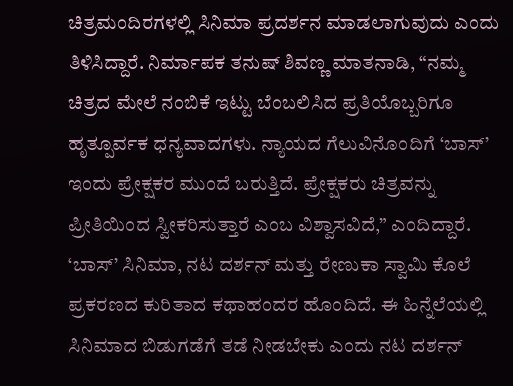ಚಿತ್ರಮಂದಿರಗಳಲ್ಲಿ ಸಿನಿಮಾ ಪ್ರದರ್ಶನ ಮಾಡಲಾಗುವುದು ಎಂದು ತಿಳಿಸಿದ್ದಾರೆ. ನಿರ್ಮಾಪಕ ತನುಷ್ ಶಿವಣ್ಣ ಮಾತನಾಡಿ, “ನಮ್ಮ ಚಿತ್ರದ ಮೇಲೆ ನಂಬಿಕೆ ಇಟ್ಟು ಬೆಂಬಲಿಸಿದ ಪ್ರತಿಯೊಬ್ಬರಿಗೂ ಹೃತ್ಪೂರ್ವಕ ಧನ್ಯವಾದಗಳು. ನ್ಯಾಯದ ಗೆಲುವಿನೊಂದಿಗೆ ‘ಬಾಸ್’ ಇಂದು ಪ್ರೇಕ್ಷಕರ ಮುಂದೆ ಬರುತ್ತಿದೆ. ಪ್ರೇಕ್ಷಕರು ಚಿತ್ರವನ್ನು ಪ್ರೀತಿಯಿಂದ ಸ್ವೀಕರಿಸುತ್ತಾರೆ ಎಂಬ ವಿಶ್ವಾಸವಿದೆ,” ಎಂದಿದ್ದಾರೆ.
‘ಬಾಸ್’ ಸಿನಿಮಾ, ನಟ ದರ್ಶನ್ ಮತ್ತು ರೇಣುಕಾ ಸ್ವಾಮಿ ಕೊಲೆ ಪ್ರಕರಣದ ಕುರಿತಾದ ಕಥಾಹಂದರ ಹೊಂದಿದೆ. ಈ ಹಿನ್ನೆಲೆಯಲ್ಲಿ ಸಿನಿಮಾದ ಬಿಡುಗಡೆಗೆ ತಡೆ ನೀಡಬೇಕು ಎಂದು ನಟ ದರ್ಶನ್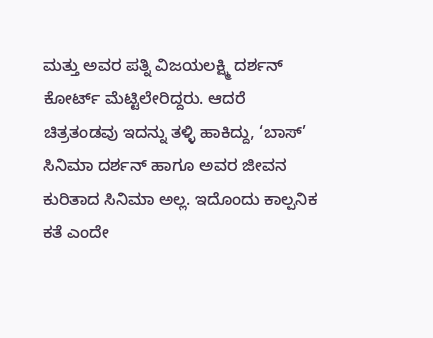ಮತ್ತು ಅವರ ಪತ್ನಿ ವಿಜಯಲಕ್ಷ್ಮಿ ದರ್ಶನ್ ಕೋರ್ಟ್ ಮೆಟ್ಟಿಲೇರಿದ್ದರು. ಆದರೆ ಚಿತ್ರತಂಡವು ಇದನ್ನು ತಳ್ಳಿ ಹಾಕಿದ್ದು, ‘ಬಾಸ್’ ಸಿನಿಮಾ ದರ್ಶನ್ ಹಾಗೂ ಅವರ ಜೀವನ ಕುರಿತಾದ ಸಿನಿಮಾ ಅಲ್ಲ. ಇದೊಂದು ಕಾಲ್ಪನಿಕ ಕತೆ ಎಂದೇ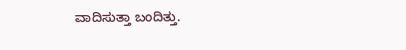ವಾದಿಸುತ್ತಾ ಬಂದಿತ್ತು.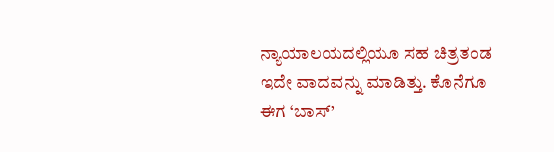ನ್ಯಾಯಾಲಯದಲ್ಲಿಯೂ ಸಹ ಚಿತ್ರತಂಡ ಇದೇ ವಾದವನ್ನು ಮಾಡಿತ್ತು. ಕೊನೆಗೂ ಈಗ ‘ಬಾಸ್’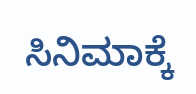ಸಿನಿಮಾಕ್ಕೆ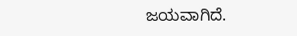ಜಯವಾಗಿದೆ.